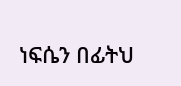ነፍሴን በፊትህ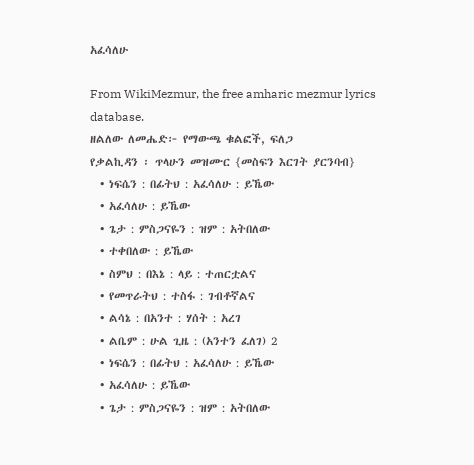አፈሳለሁ

From WikiMezmur, the free amharic mezmur lyrics database.
ዘልለው ለመሔድ፦ የማውጫ ቁልፎች, ፍለጋ
የቃልኪዳን ፡ ጥላሁን መዝሙር {መስፍን እርገት ያርንባብ}
  • ነፍሴን : በፊትህ : አፈሳለሁ : ይኼው
  • አፈሳለሁ : ይኼው
  • ጌታ : ምስጋናዬን : ዝም : አትበለው
  • ተቀበለው : ይኼው
  • ስምህ : በእኔ : ላይ : ተጠርቷልና
  • የመጥራትህ : ተስፋ : ገብቶኛልና
  • ልሳኔ : በአንተ : ሃሰት : አረገ
  • ልቤም : ሁል ጊዜ : (አንተን ፈለገ) 2
  • ነፍሴን : በፊትህ : አፈሳለሁ : ይኼው
  • አፈሳለሁ : ይኼው
  • ጌታ : ምስጋናዬን : ዝም : አትበለው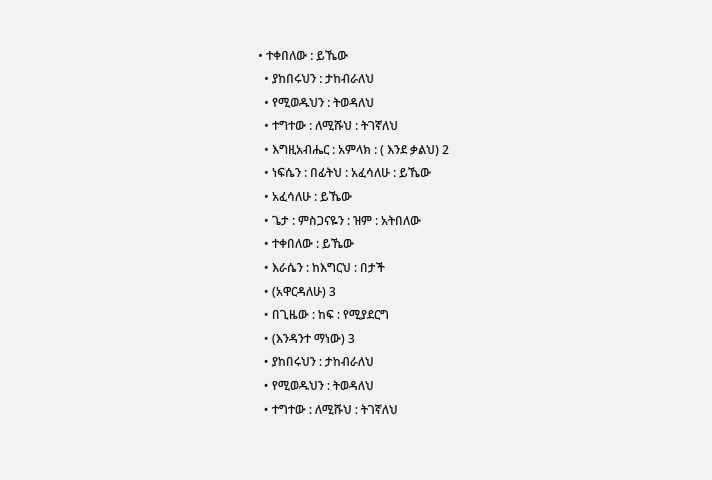• ተቀበለው : ይኼው
  • ያከበሩህን : ታከብራለህ
  • የሚወዱህን : ትወዳለህ
  • ተግተው : ለሚሹህ : ትገኛለህ
  • እግዚአብሔር : አምላክ : ( እንደ ቃልህ) 2
  • ነፍሴን : በፊትህ : አፈሳለሁ : ይኼው
  • አፈሳለሁ : ይኼው
  • ጌታ : ምስጋናዬን : ዝም : አትበለው
  • ተቀበለው : ይኼው
  • እራሴን : ከእግርህ : በታች
  • (አዋርዳለሁ) 3
  • በጊዜው : ከፍ : የሚያደርግ
  • (እንዳንተ ማነው) 3
  • ያከበሩህን : ታከብራለህ
  • የሚወዱህን : ትወዳለህ
  • ተግተው : ለሚሹህ : ትገኛለህ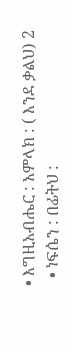• እግዚአብሔር : አምላክ : ( እንደ ቃልህ) 2
  • ነፍሴን : በፊትህ :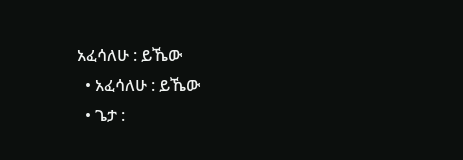አፈሳለሁ : ይኼው
  • አፈሳለሁ : ይኼው
  • ጌታ :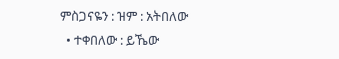ምስጋናዬን : ዝም : አትበለው
  • ተቀበለው : ይኼው